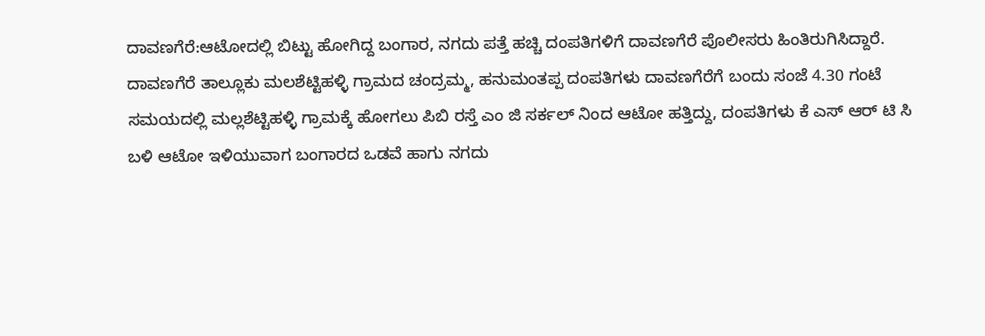ದಾವಣಗೆರೆ:ಆಟೋದಲ್ಲಿ ಬಿಟ್ಟು ಹೋಗಿದ್ದ ಬಂಗಾರ, ನಗದು ಪತ್ತೆ ಹಚ್ಚಿ ದಂಪತಿಗಳಿಗೆ ದಾವಣಗೆರೆ ಪೊಲೀಸರು ಹಿಂತಿರುಗಿಸಿದ್ದಾರೆ.
ದಾವಣಗೆರೆ ತಾಲ್ಲೂಕು ಮಲಶೆಟ್ಟಿಹಳ್ಳಿ ಗ್ರಾಮದ ಚಂದ್ರಮ್ಮ, ಹನುಮಂತಪ್ಪ ದಂಪತಿಗಳು ದಾವಣಗೆರೆಗೆ ಬಂದು ಸಂಜೆ 4.30 ಗಂಟೆ ಸಮಯದಲ್ಲಿ ಮಲ್ಲಶೆಟ್ಟಿಹಳ್ಳಿ ಗ್ರಾಮಕ್ಕೆ ಹೋಗಲು ಪಿಬಿ ರಸ್ತೆ ಎಂ ಜಿ ಸರ್ಕಲ್ ನಿಂದ ಆಟೋ ಹತ್ತಿದ್ದು, ದಂಪತಿಗಳು ಕೆ ಎಸ್ ಆರ್ ಟಿ ಸಿ ಬಳಿ ಆಟೋ ಇಳಿಯುವಾಗ ಬಂಗಾರದ ಒಡವೆ ಹಾಗು ನಗದು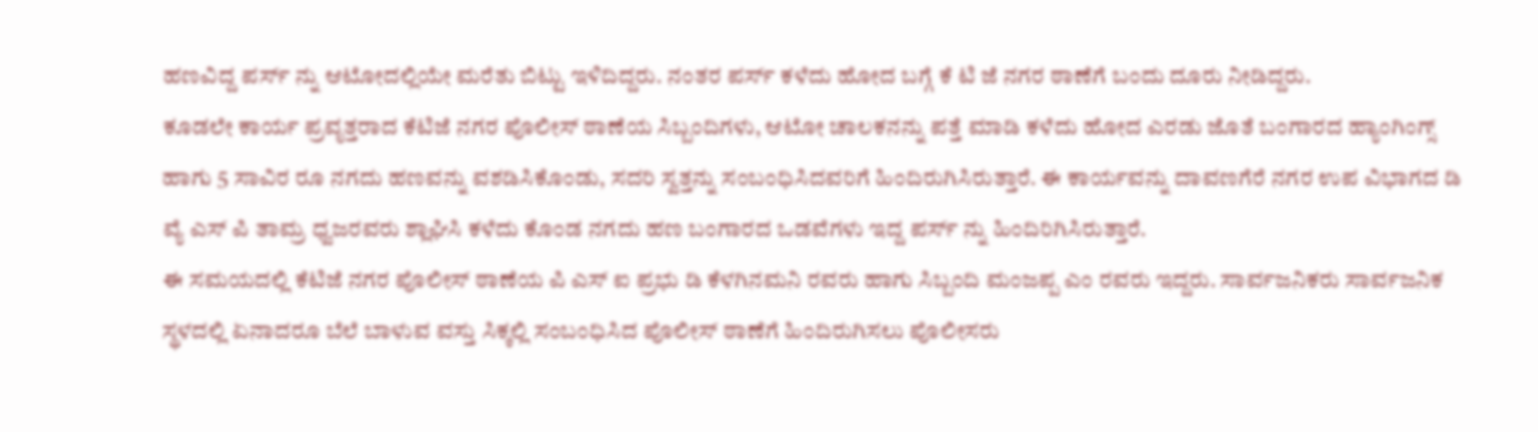ಹಣವಿದ್ದ ಪರ್ಸ್ ನ್ನು ಆಟೋದಲ್ಲಿಯೇ ಮರೆತು ಬಿಟ್ಟು ಇಳಿದಿದ್ದರು. ನಂತರ ಪರ್ಸ್ ಕಳೆದು ಹೋದ ಬಗ್ಗೆ ಕೆ ಟಿ ಜೆ ನಗರ ಠಾಣೆಗೆ ಬಂದು ದೂರು ನೀಡಿದ್ದರು.
ಕೂಡಲೇ ಕಾರ್ಯ ಪ್ರವೃತ್ತರಾದ ಕೆಟಿಜೆ ನಗರ ಪೊಲೀಸ್ ಠಾಣೆಯ ಸಿಬ್ಬಂದಿಗಳು, ಆಟೋ ಚಾಲಕನನ್ನು ಪತ್ತೆ ಮಾಡಿ ಕಳೆದು ಹೋದ ಎರಡು ಜೊತೆ ಬಂಗಾರದ ಹ್ಯಾಂಗಿಂಗ್ಸ್ ಹಾಗು 5 ಸಾವಿರ ರೂ ನಗದು ಹಣವನ್ನು ವಶಡಿಸಿಕೊಂಡು, ಸದರಿ ಸ್ವತ್ತನ್ನು ಸಂಬಂಧಿಸಿದವರಿಗೆ ಹಿಂದಿರುಗಿಸಿರುತ್ತಾರೆ. ಈ ಕಾರ್ಯವನ್ನು ದಾವಣಗೆರೆ ನಗರ ಉಪ ವಿಭಾಗದ ಡಿ ವ್ಯೆ ಎಸ್ ಪಿ ತಾಮ್ರ ಧ್ವಜರವರು ಶ್ಲಾಘಿಸಿ ಕಳೆದು ಕೊಂಡ ನಗದು ಹಣ ಬಂಗಾರದ ಒಡವೆಗಳು ಇದ್ದ ಪರ್ಸ್ ನ್ನು ಹಿಂದಿರಿಗಿಸಿರುತ್ತಾರೆ.
ಈ ಸಮಯದಲ್ಲಿ ಕೆಟಿಜೆ ನಗರ ಪೊಲೀಸ್ ಠಾಣೆಯ ಪಿ ಎಸ್ ಐ ಪ್ರಭು ಡಿ ಕೆಳಗಿನಮನಿ ರವರು ಹಾಗು ಸಿಬ್ಬಂದಿ ಮಂಜಪ್ಪ ಎಂ ರವರು ಇದ್ದರು. ಸಾರ್ವಜನಿಕರು ಸಾರ್ವಜನಿಕ ಸ್ಥಳದಲ್ಲಿ ಏನಾದರೂ ಬೆಲೆ ಬಾಳುವ ವಸ್ತು ಸಿಕ್ಕಲ್ಲಿ ಸಂಬಂಧಿಸಿದ ಪೊಲೀಸ್ ಠಾಣೆಗೆ ಹಿಂದಿರುಗಿಸಲು ಪೊಲೀಸರು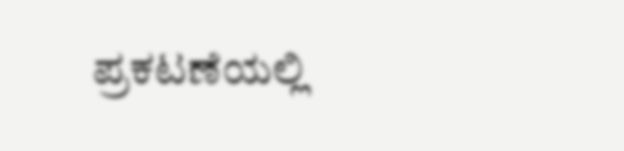ಪ್ರಕಟಣೆಯಲ್ಲಿ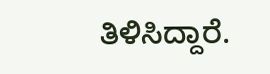ತಿಳಿಸಿದ್ದಾರೆ.